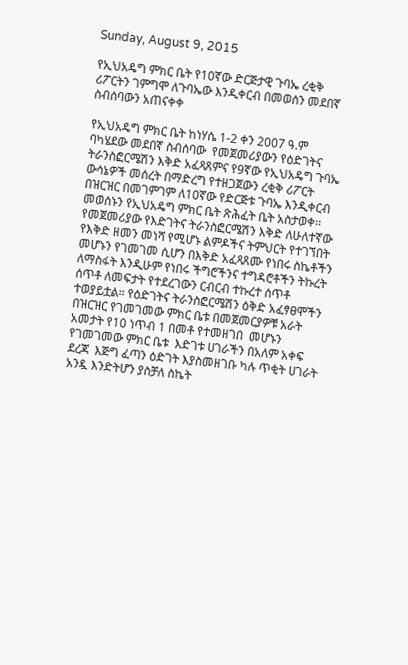Sunday, August 9, 2015

የኢህአዴግ ምክር ቤት የ10ኛው ድርጅታዊ ጉባኤ ረቂቅ ሪፖርትን ገምግሞ ለጉባኤው እንዲቀርብ በመወሰን መደበኛ ስብሰባውን አጠናቀቀ

የኢህአዴግ ምክር ቤት ከነሃሴ 1-2 ቀን 2007 ዓ.ም ባካሄደው መደበኛ ስብሰባው  የመጀመሪያውን የዕድገትና ትራንስፎርሜሽን እቅድ አፈጻጸምና የ9ኛው የኢህአዴግ ጉባኤ ውሳኔዎች መሰረት በማድረግ የተዘጋጀውን ረቂቅ ሪፖርት በዝርዝር በመገምገም ለ10ኛው የድርጅቱ ጉባኤ እንዲቀርብ መወሰኑን የኢህአዴግ ምክር ቤት ጽሕፈት ቤት አስታወቀ፡፡
የመጀመሪያው የእድገትና ትራንስፎርሜሽን እቅድ ለሁለተኛው የእቅድ ዘመን መነሻ የሚሆኑ ልምዶችና ትምህርት የተገኘበት መሆኑን የገመገመ ሲሆን በእቅድ አፈጻጸሙ የነበሩ ስኬቶችን ለማስፋት እንዲሁም የነበሩ ችግሮችንና ተግዳሮቶችን ትኩረት ሰጥቶ ለመፍታት የተደረገውን ርብርብ ተኩረተ ሰጥቶ ተወያይቷል። የዕድገትና ትራንስፎርሜሽን ዕቅድ አፈፃፀሞችን በዝርዝር የገመገመው ምክር ቤቱ በመጀመርያዎቹ አራት አመታት የ10 ነጥብ 1 በመቶ የተመዘገበ  መሆኑን የገመገመው ምክር ቤቱ  እድገቱ ሀገራችን በአለም አቀፍ ደረጃ  እጅግ ፈጣን ዕድገት እያስመዘገቡ ካሉ ጥቂት ሀገራት አንዷ እንድትሆን ያስቻለ ስኬት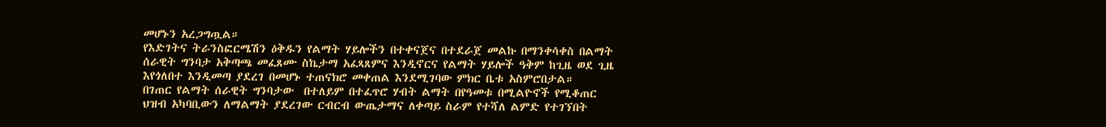መሆኑን አረጋግጧል።
የእድገትና ትራንስፎርሜሽን ዕቅዱን የልማት ሃይሎችን በተቀናጀና በተደራጀ መልኩ በማንቀሳቀስ በልማት ሰራዊት ግንባታ አቅጣጫ መፈጸሙ ስኬታማ አፈጻጸምና እንዲኖርና የልማት ሃይሎች ዓቅም ከጊዜ ወደ ጊዜ እየጎለበተ እንዲመጣ ያደረገ በመሆኑ ተጠናክሮ መቀጠል እንደሚገባው ምክር ቤቱ አስምሮበታል።
በገጠር የልማት ሰራዊት ግንባታው  በተለይም በተፈጥሮ ሃብት ልማት በየዓመቱ በሚልዮኖች የሚቆጠር ህዝብ አካባቢውን ለማልማት ያደረገው ርብርብ ውጤታማና ለቀጣይ ስራም የተሻለ ልምድ የተገኘበት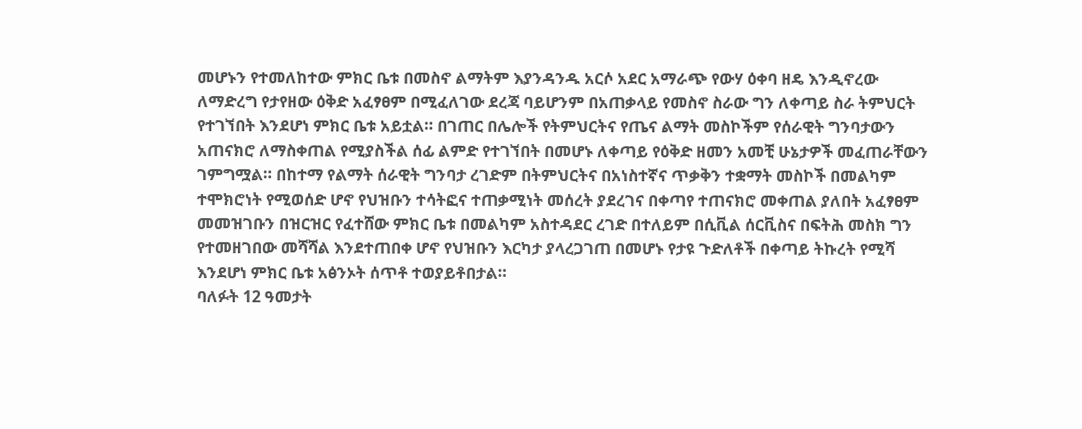መሆኑን የተመለከተው ምክር ቤቱ በመስኖ ልማትም እያንዳንዱ አርሶ አደር አማራጭ የውሃ ዕቀባ ዘዴ እንዲኖረው ለማድረግ የታየዘው ዕቅድ አፈፃፀም በሚፈለገው ደረጃ ባይሆንም በአጠቃላይ የመስኖ ስራው ግን ለቀጣይ ስራ ትምህርት የተገኘበት እንደሆነ ምክር ቤቱ አይቷል። በገጠር በሌሎች የትምህርትና የጤና ልማት መስኮችም የሰራዊት ግንባታውን አጠናክሮ ለማስቀጠል የሚያስችል ሰፊ ልምድ የተገኘበት በመሆኑ ለቀጣይ የዕቅድ ዘመን አመቺ ሁኔታዎች መፈጠራቸውን ገምግሟል። በከተማ የልማት ሰራዊት ግንባታ ረገድም በትምህርትና በአነስተኛና ጥቃቅን ተቋማት መስኮች በመልካም ተሞክሮነት የሚወሰድ ሆኖ የህዝቡን ተሳትፎና ተጠቃሚነት መሰረት ያደረገና በቀጣየ ተጠናክሮ መቀጠል ያለበት አፈፃፀም መመዝገቡን በዝርዝር የፈተሸው ምክር ቤቱ በመልካም አስተዳደር ረገድ በተለይም በሲቪል ሰርቪስና በፍትሕ መስክ ግን የተመዘገበው መሻሻል እንደተጠበቀ ሆኖ የህዝቡን እርካታ ያላረጋገጠ በመሆኑ የታዩ ጉድለቶች በቀጣይ ትኩረት የሚሻ እንደሆነ ምክር ቤቱ አፅንኦት ሰጥቶ ተወያይቶበታል።
ባለፉት 12 ዓመታት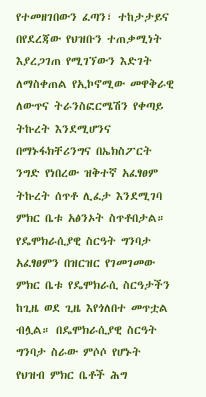የተመዘገበውን ፈጣን፣ ተከታታይና በየደረጃው የህዝቡን ተጠቃሚነት እያረጋገጠ የሚገኘውን እድገት ለማስቀጠል የኢኮኖሚው መዋቅራዊ ለውጥና ትራንስፎርሜሽን የቀጣይ ትኩረት እንደሚሆንና በማኑፋክቸሪንግና በኤክስፖርት ንግድ የነበረው ዝቅተኛ አፈፃፀም ትኩረት ሰጥቶ ሊፈታ እንደሚገባ ምክር ቤቱ አፅንኦት ስጥቶበታል።
የዴሞክራሲያዊ ስርዓት ግንባታ አፈፃፀምን በዝርዝር የገመገመው ምክር ቤቱ የዴሞክራሲ ስርዓታችን ከጊዜ ወደ ጊዜ እየጎለበተ መጥቷል ብሏል። በዴሞክራሲያዊ ስርዓት ግንባታ ስራው ምሶሶ የሆኑት የህዝብ ምክር ቤቶች ሕግ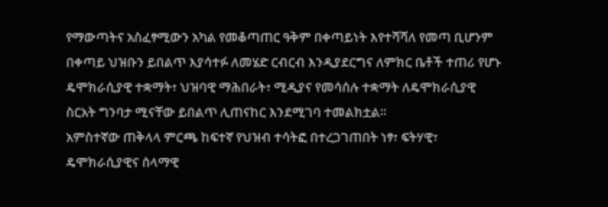የማውጣትና አስፈፃሚውን አካል የመቆጣጠር ዓቅም በቀጣይነት እየተሻሻለ የመጣ ቢሆንም በቀጣይ ህዝቡን ይበልጥ እያሳተፉ ለመሄድ ርብርብ እንዲያደርግና ለምክር ቤቶች ተጠሪ የሆኑ ዴሞክራሲያዊ ተቋማት፣ ህዝባዊ ማሕበራት፣ ሚዲያና የመሳሰሉ ተቋማት ለዴሞክራሲያዊ ስርአት ግንባታ ሚናቸው ይበልጥ ሊጠናከር እንደሚገባ ተመልክቷል።
አምስተኛው ጠቅላላ ምርጫ ከፍተኛ የህዝብ ተሳትፎ በተረጋገጠበት ነፃ፣ ፍትሃዊ፣ ዴሞክራሲያዊና ሰላማዊ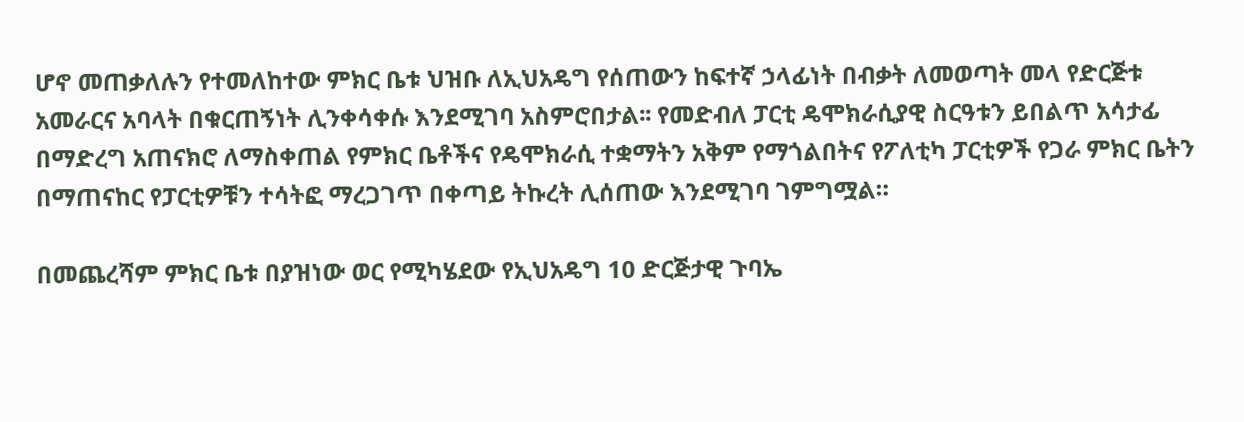ሆኖ መጠቃለሉን የተመለከተው ምክር ቤቱ ህዝቡ ለኢህአዴግ የሰጠውን ከፍተኛ ኃላፊነት በብቃት ለመወጣት መላ የድርጅቱ አመራርና አባላት በቁርጠኝነት ሊንቀሳቀሱ እንደሚገባ አስምሮበታል፡፡ የመድብለ ፓርቲ ዴሞክራሲያዊ ስርዓቱን ይበልጥ አሳታፊ በማድረግ አጠናክሮ ለማስቀጠል የምክር ቤቶችና የዴሞክራሲ ተቋማትን አቅም የማጎልበትና የፖለቲካ ፓርቲዎች የጋራ ምክር ቤትን በማጠናከር የፓርቲዎቹን ተሳትፎ ማረጋገጥ በቀጣይ ትኩረት ሊሰጠው እንደሚገባ ገምግሟል።

በመጨረሻም ምክር ቤቱ በያዝነው ወር የሚካሄደው የኢህአዴግ 10 ድርጅታዊ ጉባኤ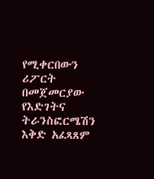የሚቀርበውን ሪፖርት በመጀመርያው የእድገትና ትራንስፎርሜሽን እቅድ አፈጻጸም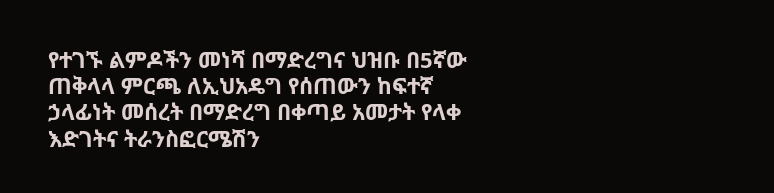የተገኙ ልምዶችን መነሻ በማድረግና ህዝቡ በ5ኛው ጠቅላላ ምርጫ ለኢህአዴግ የሰጠውን ከፍተኛ ኃላፊነት መሰረት በማድረግ በቀጣይ አመታት የላቀ እድገትና ትራንስፎርሜሽን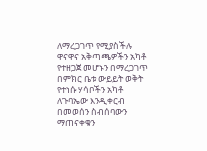ለማረጋገጥ የሚያስችሉ ዋናዋና አቅጣጫዎችን አካቶ የተዘጋጀ መሆኑን በማረጋገጥ በምክር ቤቱ ውይይት ወቅት የተነሱ ሃሳቦችን አካቶ ለጉባኤው እንዲቀርብ በመወሰን ስብሰባውን ማጠናቀቁን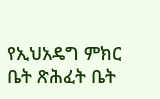የኢህአዴግ ምክር ቤት ጽሕፈት ቤት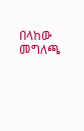በላከው መግለጫ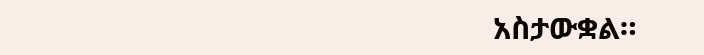አስታውቋል።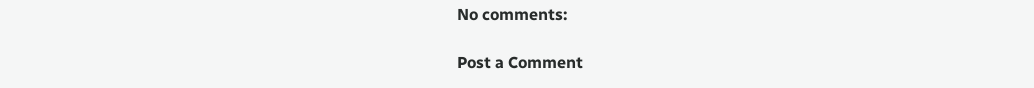No comments:

Post a Comment